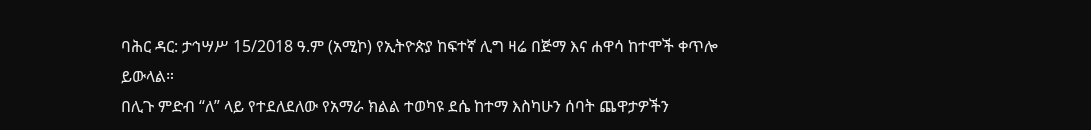ባሕር ዳር: ታኅሣሥ 15/2018 ዓ.ም (አሚኮ) የኢትዮጵያ ከፍተኛ ሊግ ዛሬ በጅማ እና ሐዋሳ ከተሞች ቀጥሎ ይውላል።
በሊጉ ምድብ “ለ” ላይ የተደለደለው የአማራ ክልል ተወካዩ ደሴ ከተማ እስካሁን ሰባት ጨዋታዎችን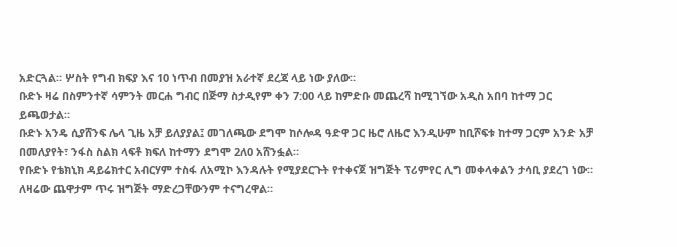አድርጓል። ሦስት የግብ ክፍያ እና 10 ነጥብ በመያዝ አራተኛ ደረጃ ላይ ነው ያለው።
ቡድኑ ዛሬ በስምንተኛ ሳምንት መርሐ ግብር በጅማ ስታዲየም ቀን 7:00 ላይ ከምድቡ መጨረሻ ከሚገኘው አዲስ አበባ ከተማ ጋር ይጫወታል።
ቡድኑ አንዴ ሲያሸንፍ ሌላ ጊዜ አቻ ይለያያል፤ መገለጫው ደግሞ ከሶሎዳ ዓድዋ ጋር ዜሮ ለዜሮ እንዲሁም ከቢሾፍቱ ከተማ ጋርም አንድ አቻ በመለያየት፣ ንፋስ ስልክ ላፍቶ ክፍለ ከተማን ደግሞ 2ለ0 አሸንፏል።
የቡድኑ የቴክኒክ ዳይሬክተር አብርሃም ተስፋ ለአሚኮ እንዳሉት የሚያደርጉት የተቀናጀ ዝግጅት ፕሪምየር ሊግ መቀላቀልን ታሳቢ ያደረገ ነው። ለዛሬው ጨዋታም ጥሩ ዝግጅት ማድረጋቸውንም ተናግረዋል።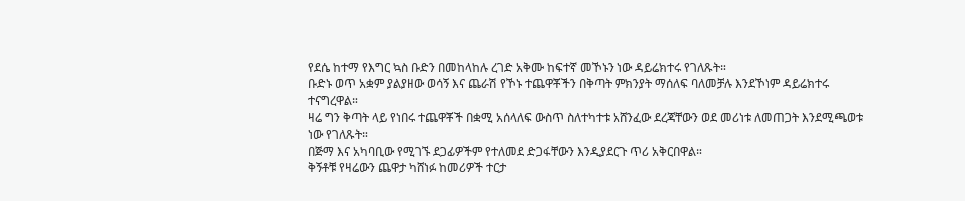የደሴ ከተማ የእግር ኳስ ቡድን በመከላከሉ ረገድ አቅሙ ከፍተኛ መኾኑን ነው ዳይሬክተሩ የገለጹት።
ቡድኑ ወጥ አቋም ያልያዘው ወሳኝ እና ጨራሽ የኾኑ ተጨዋቾችን በቅጣት ምክንያት ማሰለፍ ባለመቻሉ እንደኾነም ዳይሬክተሩ ተናግረዋል።
ዛሬ ግን ቅጣት ላይ የነበሩ ተጨዋቾች በቋሚ አሰላለፍ ውስጥ ስለተካተቱ አሸንፈው ደረጃቸውን ወደ መሪነቱ ለመጠጋት እንደሚጫወቱ ነው የገለጹት።
በጅማ እና አካባቢው የሚገኙ ደጋፊዎችም የተለመደ ድጋፋቸውን እንዲያደርጉ ጥሪ አቅርበዋል።
ቅኝቶቹ የዛሬውን ጨዋታ ካሸነፉ ከመሪዎች ተርታ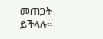መጠጋት ይችላሉ።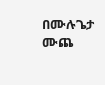በሙሉጌታ ሙጨ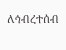ለኅብረተሰብ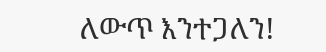ለውጥ እንተጋለን!